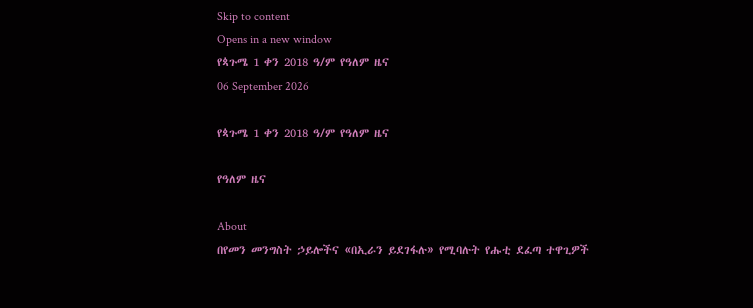Skip to content
Opens in a new window
የጳጉሜ 1 ቀን 2018 ዓ/ም የዓለም ዜና
06 September 2026

የጳጉሜ 1 ቀን 2018 ዓ/ም የዓለም ዜና

የዓለም ዜና

About
በየመን መንግስት ኃይሎችና «በኢራን ይደገፋሉ» የሚባሉት የሑቲ ደፈጣ ተዋጊዎች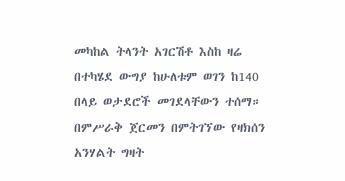መካከል ትላንት አገርሽቶ እስከ ዛሬ በተካሄደ ውግያ ከሁለቱም ወገን ከ140 በላይ ወታደሮች መገደላቸውን ተሰማ። በምሥራቅ ጀርመን በምትገኘው የዛክሰን አንሃልት ግዛት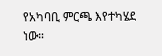የአካባቢ ምርጫ እየተካሄደ ነው።